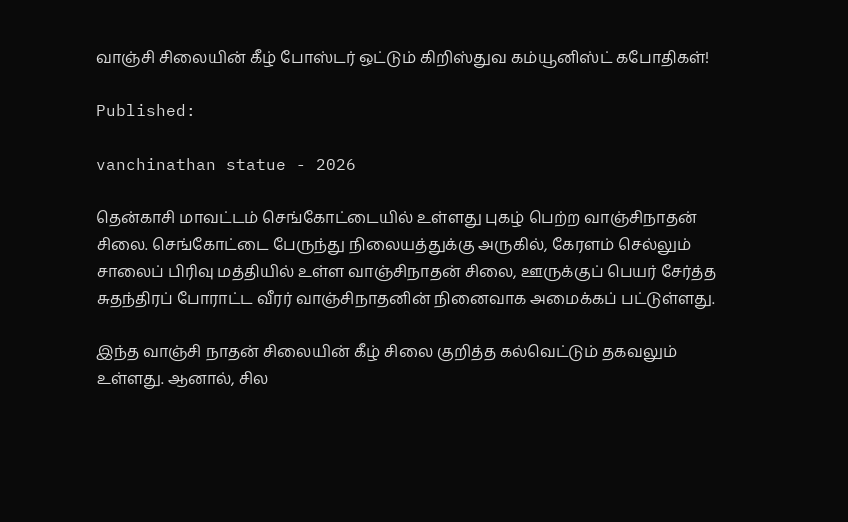வாஞ்சி சிலையின் கீழ் போஸ்டர் ஒட்டும் கிறிஸ்துவ கம்யூனிஸ்ட் கபோதிகள்!

Published:

vanchinathan statue - 2026

தென்காசி மாவட்டம் செங்கோட்டையில் உள்ளது புகழ் பெற்ற வாஞ்சிநாதன் சிலை. செங்கோட்டை பேருந்து நிலையத்துக்கு அருகில், கேரளம் செல்லும் சாலைப் பிரிவு மத்தியில் உள்ள வாஞ்சிநாதன் சிலை, ஊருக்குப் பெயர் சேர்த்த சுதந்திரப் போராட்ட வீரர் வாஞ்சிநாதனின் நினைவாக அமைக்கப் பட்டுள்ளது.

இந்த வாஞ்சி நாதன் சிலையின் கீழ் சிலை குறித்த கல்வெட்டும் தகவலும் உள்ளது. ஆனால், சில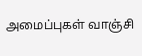அமைப்புகள் வாஞ்சி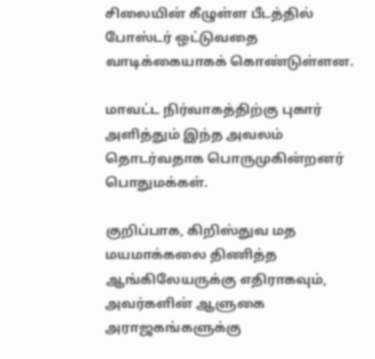சிலையின் கீழுள்ள பீடத்தில் போஸ்டர் ஒட்டுவதை வாடிக்கையாகக் கொண்டுள்ளன.

மாவட்ட நிர்வாகத்திற்கு புகார் அளித்தும் இந்த அவலம் தொடர்வதாக பொருமுகின்றனர் பொதுமக்கள்.

குறிப்பாக, கிறிஸ்துவ மத மயமாக்கலை திணித்த ஆங்கிலேயருக்கு எதிராகவும், அவர்களின் ஆளுகை அராஜகங்களுக்கு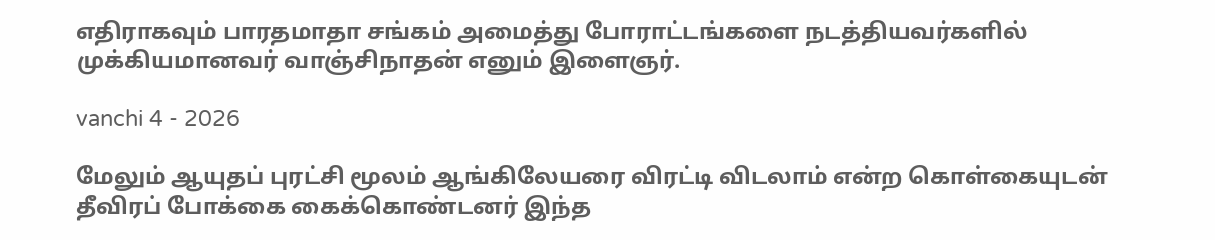எதிராகவும் பாரதமாதா சங்கம் அமைத்து போராட்டங்களை நடத்தியவர்களில் முக்கியமானவர் வாஞ்சிநாதன் எனும் இளைஞர்.

vanchi 4 - 2026

மேலும் ஆயுதப் புரட்சி மூலம் ஆங்கிலேயரை விரட்டி விடலாம் என்ற கொள்கையுடன் தீவிரப் போக்கை கைக்கொண்டனர் இந்த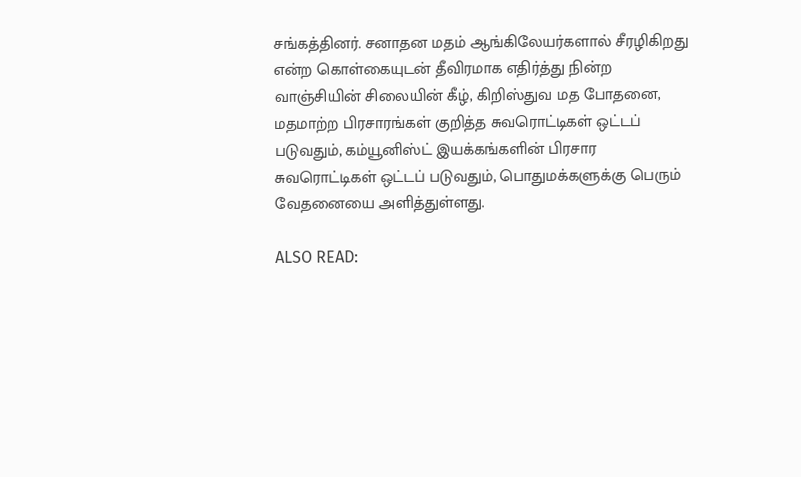சங்கத்தினர். சனாதன மதம் ஆங்கிலேயர்களால் சீரழிகிறது என்ற கொள்கையுடன் தீவிரமாக எதிர்த்து நின்ற வாஞ்சியின் சிலையின் கீழ், கிறிஸ்துவ மத போதனை, மதமாற்ற பிரசாரங்கள் குறித்த சுவரொட்டிகள் ஒட்டப் படுவதும், கம்யூனிஸ்ட் இயக்கங்களின் பிரசார சுவரொட்டிகள் ஒட்டப் படுவதும், பொதுமக்களுக்கு பெரும் வேதனையை அளித்துள்ளது.

ALSO READ: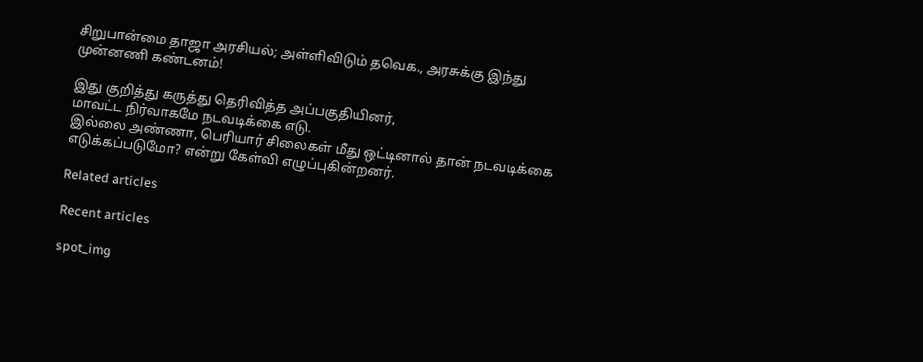சிறுபான்மை தாஜா அரசியல்; அள்ளிவிடும் தவெக., அரசுக்கு இந்து முன்னணி கண்டனம்!

இது குறித்து கருத்து தெரிவித்த அப்பகுதியினர்,
மாவட்ட நிர்வாகமே நடவடிக்கை எடு.
இல்லை அண்ணா, பெரியார் சிலைகள் மீது ஒட்டினால் தான் நடவடிக்கை எடுக்கப்படுமோ? என்று கேள்வி எழுப்புகின்றனர்.

Related articles

Recent articles

spot_img